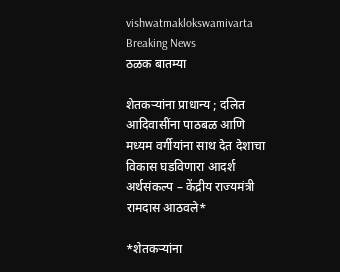vishwatmaklokswamivarta
Breaking News
ठळक बातम्या

शेतकऱ्यांना प्राधान्य ; दलित आदिवासींना पाठबळ आणि मध्यम वर्गीयांना साथ देत देशाचा विकास घडविणारा आदर्श अर्थसंकल्प – केंद्रीय राज्यमंत्री रामदास आठवले*

*शेतकऱ्यांना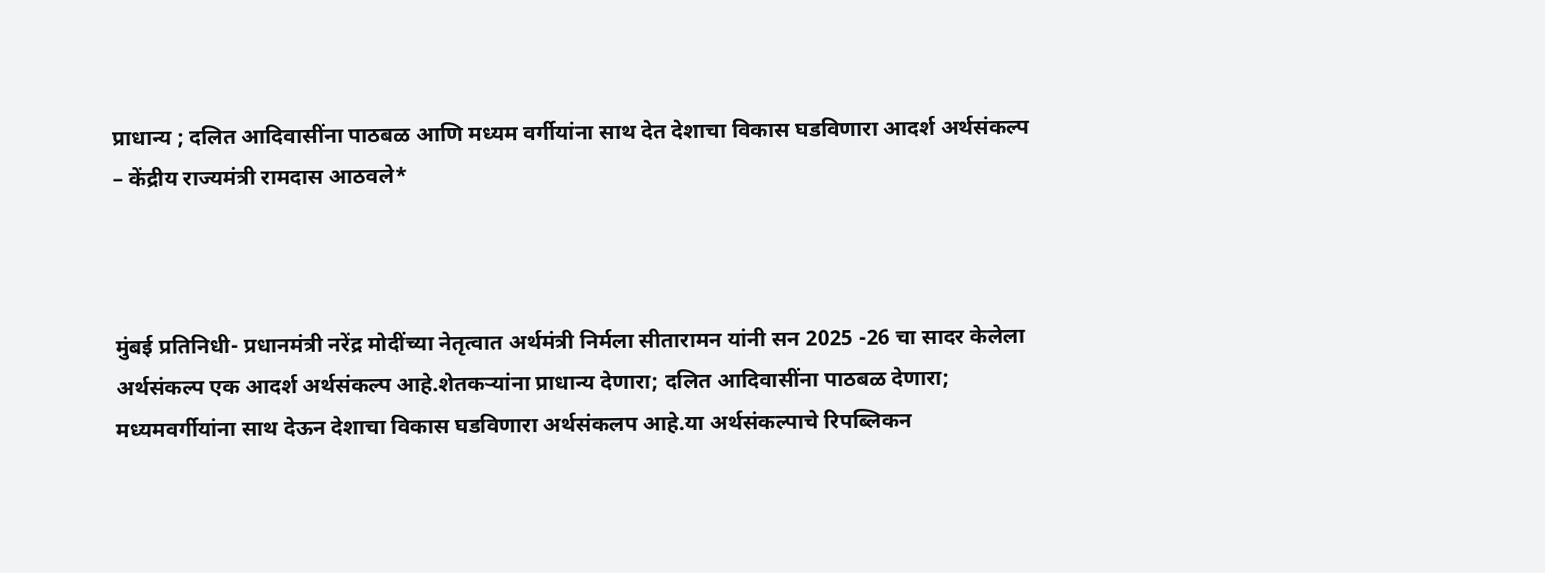प्राधान्य ; दलित आदिवासींना पाठबळ आणि मध्यम वर्गीयांना साथ देत देशाचा विकास घडविणारा आदर्श अर्थसंकल्प – केंद्रीय राज्यमंत्री रामदास आठवले*



मुंबई प्रतिनिधी- प्रधानमंत्री नरेंद्र मोदींच्या नेतृत्वात अर्थमंत्री निर्मला सीतारामन यांनी सन 2025 -26 चा सादर केलेला अर्थसंकल्प एक आदर्श अर्थसंकल्प आहे.शेतकऱ्यांना प्राधान्य देणारा; दलित आदिवासींना पाठबळ देणारा; मध्यमवर्गीयांना साथ देऊन देशाचा विकास घडविणारा अर्थसंकलप आहे.या अर्थसंकल्पाचे रिपब्लिकन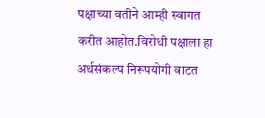पक्षाच्या वतीने आम्ही स्वागत करीत आहोत.विरोधी पक्षाला हा अर्थसंकल्प निरूपयोगी वाटत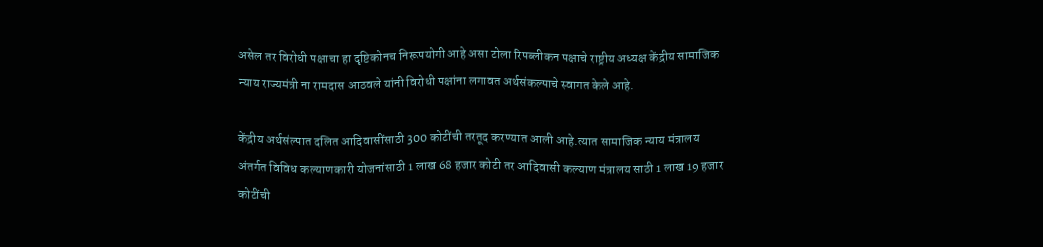असेल तर विरोधी पक्षाचा हा दृष्टिकोनच निरूपयोगी आहे असा टोला रिपब्लीकन पक्षाचे राष्ट्रीय अध्यक्ष केंद्रीय सामाजिक न्याय राज्यमंत्री ना रामदास आठवले यांनी विरोधी पक्षांना लगावत अर्थसंकल्पाचे स्वागत केले आहे.

केंद्रीय अर्थसंल्पात दलित आदिवासींसाठी 300 कोटींची तरतूद करण्यात आली आहे.त्यात सामाजिक न्याय मंत्रालय अंतर्गत विविध कल्याणकारी योजनांसाठी 1 लाख 68 हजार कोटी तर आदिवासी कल्याण मंत्रालय साठी 1 लाख 19 हजार कोटींची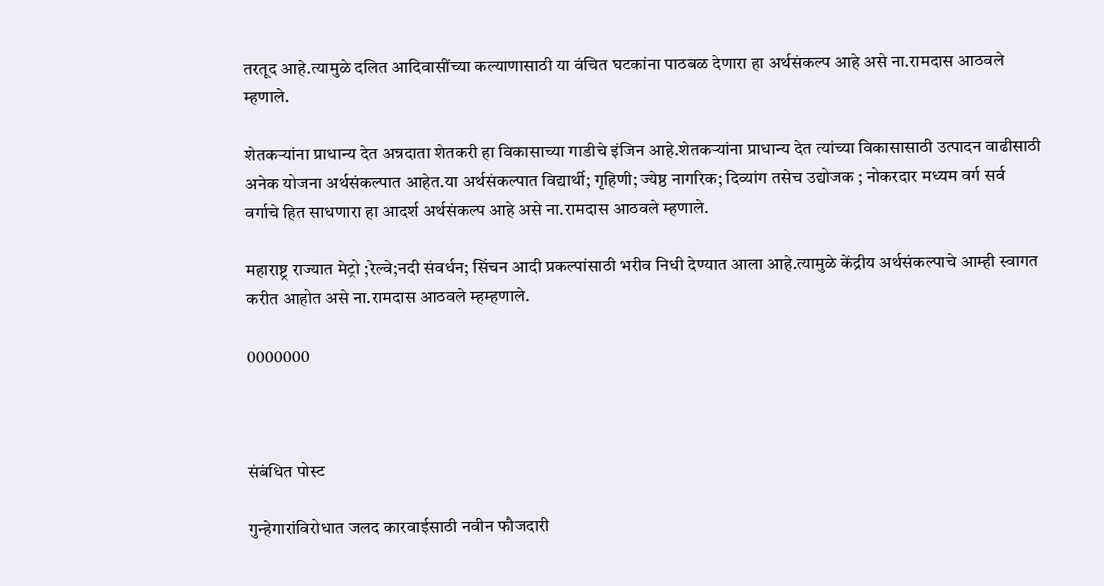तरतूद आहे.त्यामुळे दलित आदिवासींच्या कल्याणासाठी या वंचित घटकांना पाठबळ देणारा हा अर्थसंकल्प आहे असे ना.रामदास आठवले म्हणाले.

शेतकऱ्यांना प्राधान्य देत अन्नदाता शेतकरी हा विकासाच्या गाडीचे इंजिन आहे.शेतकऱ्यांना प्राधान्य देत त्यांच्या विकासासाठी उत्पादन वाढीसाठी अनेक योजना अर्थसंकल्पात आहेत.या अर्थसंकल्पात विद्यार्थी; गृहिणी; ज्येष्ठ नागरिक; दिव्यांग तसेच उद्योजक ; नोकरदार मध्यम वर्ग सर्व वर्गाचे हित साधणारा हा आदर्श अर्थसंकल्प आहे असे ना.रामदास आठवले म्हणाले.

महाराष्ट्र राज्यात मेट्रो ;रेल्वे;नदी संवर्धन; सिंचन आदी प्रकल्पांसाठी भरीव निधी देण्यात आला आहे.त्यामुळे केंद्रीय अर्थसंकल्पाचे आम्ही स्वागत करीत आहोत असे ना.रामदास आठवले म्हम्हणाले.

0000000



संबंधित पोस्ट

गुन्हेगारांविरोधात जलद कारवाईसाठी नवीन फौजदारी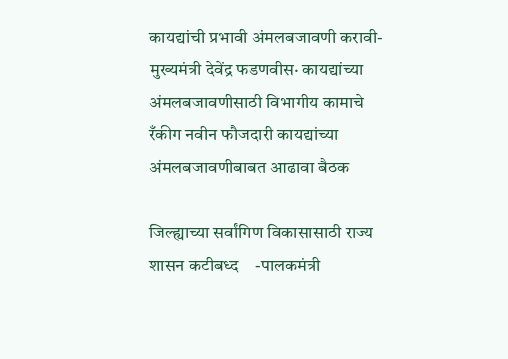कायद्यांची प्रभावी अंमलबजावणी करावी- मुख्यमंत्री देवेंद्र फडणवीस· कायद्यांच्या अंमलबजावणीसाठी विभागीय कामाचे रँकीग नवीन फौजदारी कायद्यांच्या अंमलबजावणीबाबत आढावा बैठक

जिल्ह्याच्या सर्वांगिण विकासासाठी राज्य शासन कटीबध्द    -पालकमंत्री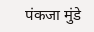पंकजा मुंडे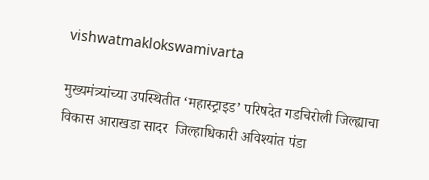vishwatmaklokswamivarta

मुख्यमंत्र्यांच्या उपस्थितीत ‘महास्ट्राइड’ परिषदेत गडचिरोली जिल्ह्याचा विकास आराखडा सादर  जिल्हाधिकारी अविश्यांत पंडा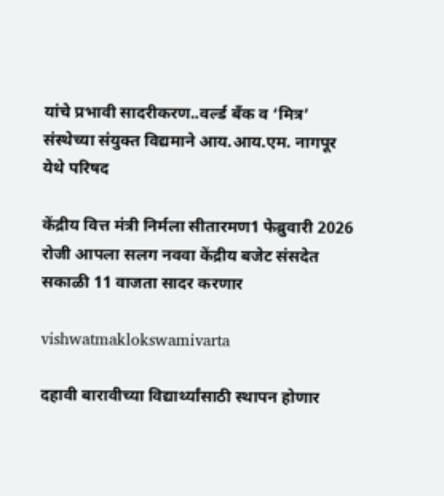यांचे प्रभावी सादरीकरण..वर्ल्ड बँक व ‘मित्र’ संस्थेच्या संयुक्त विद्यमाने आय.आय.एम. नागपूर येथे परिषद

केंद्रीय वित्त मंत्री निर्मला सीतारमण1 फेब्रुवारी 2026 रोजी आपला सलग नववा केंद्रीय बजेट संसदेत सकाळी 11 वाजता सादर करणार

vishwatmaklokswamivarta

दहावी बारावीच्या विद्यार्थ्यांसाठी स्थापन होणार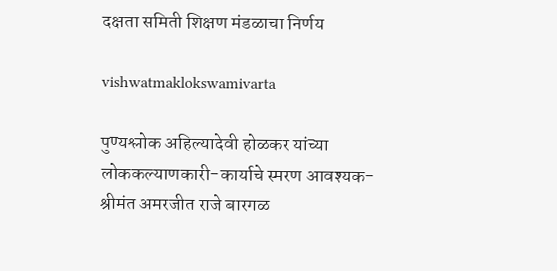दक्षता समिती शिक्षण मंडळाचा निर्णय

vishwatmaklokswamivarta

पुण्यश्लोक अहिल्यादेवी होळकर यांच्या लोककल्याणकारी-कार्याचे स्मरण आवश्यक- श्रीमंत अमरजीत राजे बारगळ